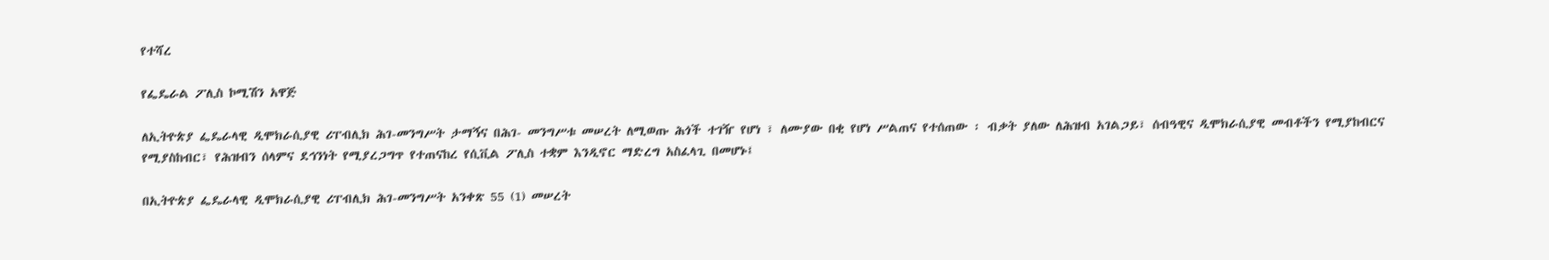የተሻረ

የፌዴራል ፖሊስ ኮሚሽን አዋጅ

ለኢትዮጵያ ፌዴራላዊ ዲሞክራሲያዊ ሪፐብሊክ ሕገ-መንግሥት ታማኝና በሕገ- መንግሥቱ መሠረት ለሚወጡ ሕጎች ተገዥ የሆነ ፣ ለሙያው በቂ የሆነ ሥልጠና የተሰጠው ፡ ብቃት ያለው ለሕዝብ አገልጋይ፣ ሰብዓዊና ዲሞክራሲያዊ መብቶችን የሚያከብርና የሚያስከብር፣ የሕዝብን ሰላምና ደኅንነት የሚያረጋግጥ የተጠናከረ የሲቪል ፖሊስ ተቋም እንዲኖር ማድረግ አስፈላጊ በመሆኑ፤

በኢትዮጵያ ፌዴራላዊ ዲሞክራሲያዊ ሪፐብሊክ ሕገ-መንግሥት አንቀጽ 55 (1) መሠረት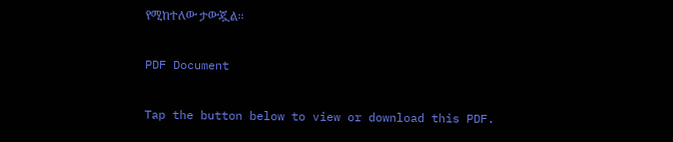የሚከተለው ታውጇል፡፡

PDF Document

Tap the button below to view or download this PDF.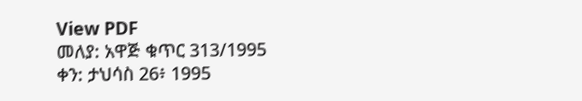View PDF
መለያ: አዋጅ ቁጥር 313/1995
ቀን: ታህሳስ 26፥ 1995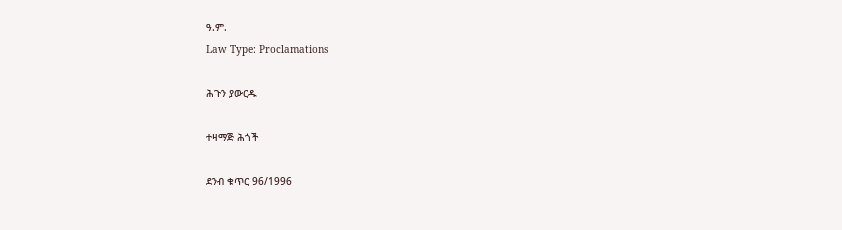ዓ.ም.
Law Type: Proclamations

ሕጉን ያውርዱ

ተዛማጅ ሕጎች

ደንብ ቁጥር 96/1996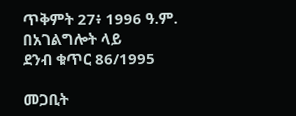ጥቅምት 27፥ 1996 ዓ.ም.
በአገልግሎት ላይ
ደንብ ቁጥር 86/1995

መጋቢት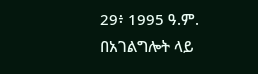29፥ 1995 ዓ.ም.
በአገልግሎት ላይ